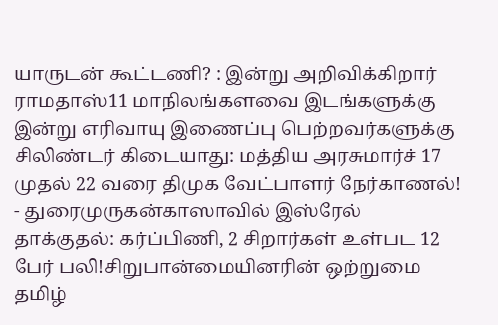யாருடன் கூட்டணி? : இன்று அறிவிக்கிறார் ராமதாஸ்11 மாநிலங்களவை இடங்களுக்கு இன்று எரிவாயு இணைப்பு பெற்றவர்களுக்கு சிலிண்டர் கிடையாது: மத்திய அரசுமார்ச் 17 முதல் 22 வரை திமுக வேட்பாளர் நேர்காணல்! - துரைமுருகன்காஸாவில் இஸ்ரேல் தாக்குதல்: கர்ப்பிணி, 2 சிறார்கள் உள்பட 12 பேர் பலி!சிறுபான்மையினரின் ஒற்றுமை தமிழ்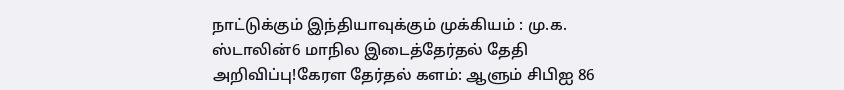நாட்டுக்கும் இந்தியாவுக்கும் முக்கியம் : மு.க. ஸ்டாலின்6 மாநில இடைத்தேர்தல் தேதி அறிவிப்பு!கேரள தேர்தல் களம்: ஆளும் சிபிஐ 86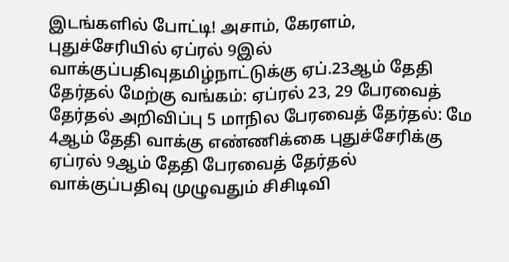இடங்களில் போட்டி! அசாம், கேரளம், புதுச்சேரியில் ஏப்ரல் 9இல் வாக்குப்பதிவுதமிழ்நாட்டுக்கு ஏப்.23ஆம் தேதி தேர்தல் மேற்கு வங்கம்: ஏப்ரல் 23, 29 பேரவைத் தேர்தல் அறிவிப்பு 5 மாநில பேரவைத் தேர்தல்: மே 4ஆம் தேதி வாக்கு எண்ணிக்கை புதுச்சேரிக்கு ஏப்ரல் 9ஆம் தேதி பேரவைத் தேர்தல் வாக்குப்பதிவு முழுவதும் சிசிடிவி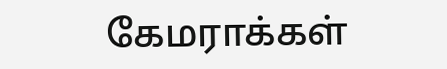கேமராக்கள்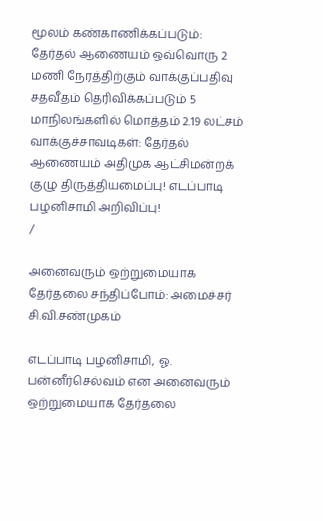மூலம் கண்காணிக்கப்படும்: தேர்தல் ஆணையம் ஒவ்வொரு 2 மணி நேரத்திற்கும் வாக்குப்பதிவு சதவீதம் தெரிவிக்கப்படும் 5 மாநிலங்களில் மொத்தம் 2.19 லட்சம் வாக்குச்சாவடிகள்: தேர்தல் ஆணையம் அதிமுக ஆட்சிமன்றக் குழு திருத்தியமைப்பு! எடப்பாடி பழனிசாமி அறிவிப்பு!
/

அனைவரும் ஒற்றுமையாக தேர்தலை சந்திப்போம்: அமைச்சர் சி.வி.சண்முகம்

எடப்பாடி பழனிசாமி, ஓ. பன்னீர்செல்வம் என அனைவரும் ஒற்றுமையாக தேர்தலை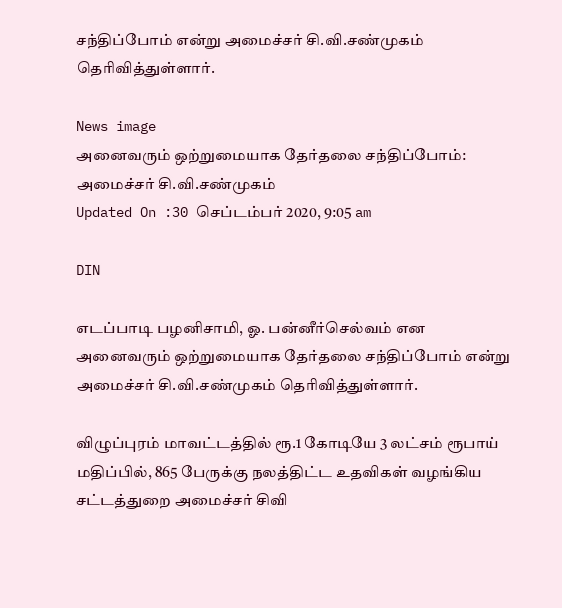சந்திப்போம் என்று அமைச்சர் சி.வி.சண்முகம் தெரிவித்துள்ளார்.

News image
அனைவரும் ஒற்றுமையாக தேர்தலை சந்திப்போம்: அமைச்சர் சி.வி.சண்முகம்
Updated On :30 செப்டம்பர் 2020, 9:05 am

DIN

எடப்பாடி பழனிசாமி, ஓ. பன்னீர்செல்வம் என அனைவரும் ஒற்றுமையாக தேர்தலை சந்திப்போம் என்று அமைச்சர் சி.வி.சண்முகம் தெரிவித்துள்ளார்.

விழுப்புரம் மாவட்டத்தில் ரூ.1 கோடியே 3 லட்சம் ரூபாய் மதிப்பில், 865 பேருக்கு நலத்திட்ட உதவிகள் வழங்கிய சட்டத்துறை அமைச்சர் சிவி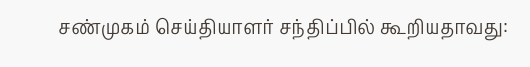சண்முகம் செய்தியாளர் சந்திப்பில் கூறியதாவது: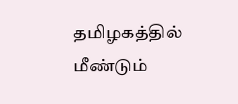தமிழகத்தில்  மீண்டும்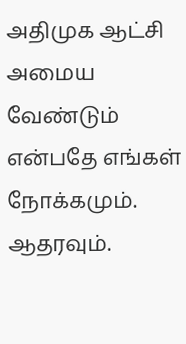அதிமுக ஆட்சி அமைய வேண்டும் என்பதே எங்கள் நோக்கமும். ஆதரவும்.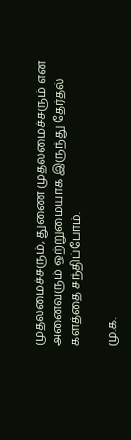முதலமைச்சரும், துணை முதலமைச்சரும் என அனைவரும் ஒற்றுமையாக இருந்து தேர்தல் களத்தை சந்திப்போம்.

மு.க.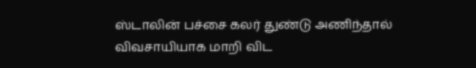ஸ்டாலின் பச்சை கலர் துண்டு அணிந்தால் விவசாயியாக மாறி விட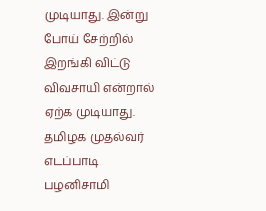முடியாது. இன்று போய் சேற்றில் இறங்கி விட்டு விவசாயி என்றால் ஏற்க முடியாது. தமிழக முதல்வர் எடப்பாடி பழனிசாமி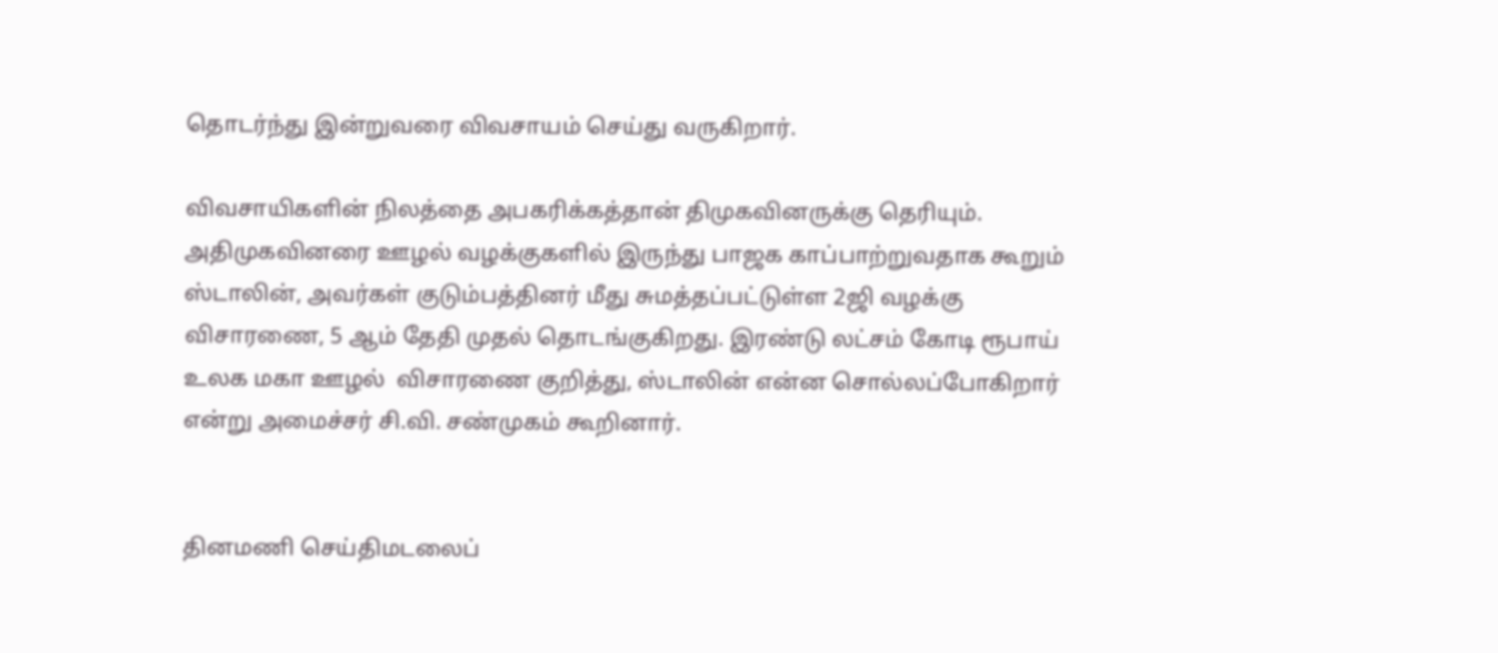தொடர்ந்து இன்றுவரை விவசாயம் செய்து வருகிறார்.

விவசாயிகளின் நிலத்தை அபகரிக்கத்தான் திமுகவினருக்கு தெரியும். அதிமுகவினரை ஊழல் வழக்குகளில் இருந்து பாஜக காப்பாற்றுவதாக கூறும் ஸ்டாலின், அவர்கள் குடும்பத்தினர் மீது சுமத்தப்பட்டுள்ள 2ஜி வழக்கு விசாரணை, 5 ஆம் தேதி முதல் தொடங்குகிறது. இரண்டு லட்சம் கோடி ரூபாய் உலக மகா ஊழல்  விசாரணை குறித்து, ஸ்டாலின் என்ன சொல்லப்போகிறார் என்று அமைச்சர் சி.வி. சண்முகம் கூறினார்.


தினமணி செய்திமடலைப்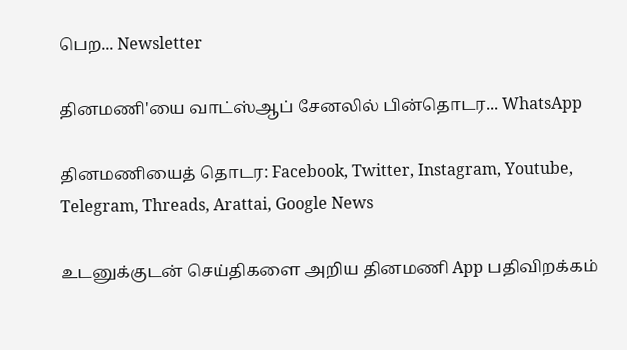பெற... Newsletter

தினமணி'யை வாட்ஸ்ஆப் சேனலில் பின்தொடர... WhatsApp

தினமணியைத் தொடர: Facebook, Twitter, Instagram, Youtube, Telegram, Threads, Arattai, Google News

உடனுக்குடன் செய்திகளை அறிய தினமணி App பதிவிறக்கம்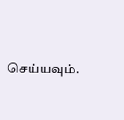செய்யவும்.